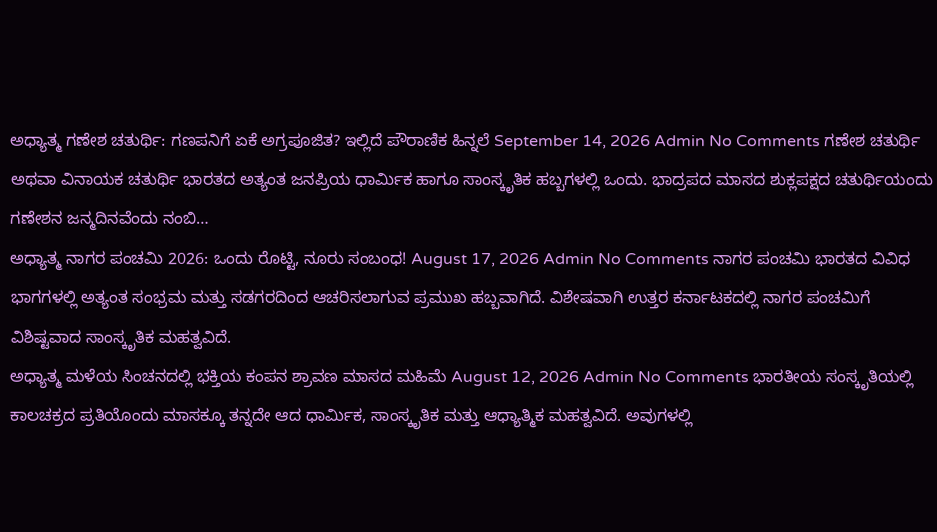ಅಧ್ಯಾತ್ಮ ಗಣೇಶ ಚತುರ್ಥಿ: ಗಣಪನಿಗೆ ಏಕೆ ಅಗ್ರಪೂಜಿತ? ಇಲ್ಲಿದೆ ಪೌರಾಣಿಕ ಹಿನ್ನಲೆ September 14, 2026 Admin No Comments ಗಣೇಶ ಚತುರ್ಥಿ ಅಥವಾ ವಿನಾಯಕ ಚತುರ್ಥಿ ಭಾರತದ ಅತ್ಯಂತ ಜನಪ್ರಿಯ ಧಾರ್ಮಿಕ ಹಾಗೂ ಸಾಂಸ್ಕೃತಿಕ ಹಬ್ಬಗಳಲ್ಲಿ ಒಂದು. ಭಾದ್ರಪದ ಮಾಸದ ಶುಕ್ಲಪಕ್ಷದ ಚತುರ್ಥಿಯಂದು ಗಣೇಶನ ಜನ್ಮದಿನವೆಂದು ನಂಬಿ…
ಅಧ್ಯಾತ್ಮ ನಾಗರ ಪಂಚಮಿ 2026: ಒಂದು ರೊಟ್ಟಿ, ನೂರು ಸಂಬಂಧ! August 17, 2026 Admin No Comments ನಾಗರ ಪಂಚಮಿ ಭಾರತದ ವಿವಿಧ ಭಾಗಗಳಲ್ಲಿ ಅತ್ಯಂತ ಸಂಭ್ರಮ ಮತ್ತು ಸಡಗರದಿಂದ ಆಚರಿಸಲಾಗುವ ಪ್ರಮುಖ ಹಬ್ಬವಾಗಿದೆ. ವಿಶೇಷವಾಗಿ ಉತ್ತರ ಕರ್ನಾಟಕದಲ್ಲಿ ನಾಗರ ಪಂಚಮಿಗೆ ವಿಶಿಷ್ಟವಾದ ಸಾಂಸ್ಕೃತಿಕ ಮಹತ್ವವಿದೆ.
ಅಧ್ಯಾತ್ಮ ಮಳೆಯ ಸಿಂಚನದಲ್ಲಿ ಭಕ್ತಿಯ ಕಂಪನ ಶ್ರಾವಣ ಮಾಸದ ಮಹಿಮೆ August 12, 2026 Admin No Comments ಭಾರತೀಯ ಸಂಸ್ಕೃತಿಯಲ್ಲಿ ಕಾಲಚಕ್ರದ ಪ್ರತಿಯೊಂದು ಮಾಸಕ್ಕೂ ತನ್ನದೇ ಆದ ಧಾರ್ಮಿಕ, ಸಾಂಸ್ಕೃತಿಕ ಮತ್ತು ಆಧ್ಯಾತ್ಮಿಕ ಮಹತ್ವವಿದೆ. ಅವುಗಳಲ್ಲಿ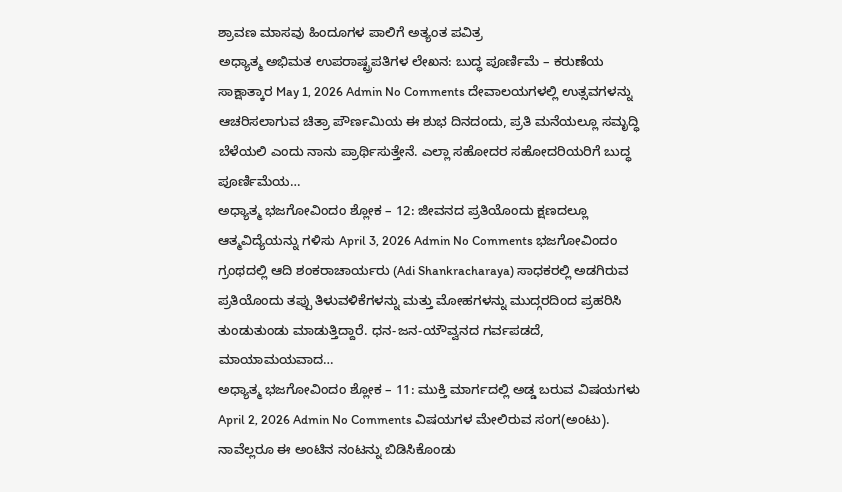ಶ್ರಾವಣ ಮಾಸವು ಹಿಂದೂಗಳ ಪಾಲಿಗೆ ಅತ್ಯಂತ ಪವಿತ್ರ
ಅಧ್ಯಾತ್ಮ ಅಭಿಮತ ಉಪರಾಷ್ಟ್ರಪತಿಗಳ ಲೇಖನ: ಬುದ್ಧ ಪೂರ್ಣಿಮೆ – ಕರುಣೆಯ ಸಾಕ್ಷಾತ್ಕಾರ May 1, 2026 Admin No Comments ದೇವಾಲಯಗಳಲ್ಲಿ ಉತ್ಸವಗಳನ್ನು ಆಚರಿಸಲಾಗುವ ಚಿತ್ರಾ ಪೌರ್ಣಮಿಯ ಈ ಶುಭ ದಿನದಂದು, ಪ್ರತಿ ಮನೆಯಲ್ಲೂ ಸಮೃದ್ಧಿ ಬೆಳೆಯಲಿ ಎಂದು ನಾನು ಪ್ರಾರ್ಥಿಸುತ್ತೇನೆ. ಎಲ್ಲಾ ಸಹೋದರ ಸಹೋದರಿಯರಿಗೆ ಬುದ್ಧ ಪೂರ್ಣಿಮೆಯ…
ಅಧ್ಯಾತ್ಮ ಭಜಗೋವಿಂದಂ ಶ್ಲೋಕ – 12: ಜೀವನದ ಪ್ರತಿಯೊಂದು ಕ್ಷಣದಲ್ಲೂ ಆತ್ಮವಿದ್ಯೆಯನ್ನು ಗಳಿಸು April 3, 2026 Admin No Comments ಭಜಗೋವಿಂದಂ ಗ್ರಂಥದಲ್ಲಿ ಆದಿ ಶಂಕರಾಚಾರ್ಯರು (Adi Shankracharaya) ಸಾಧಕರಲ್ಲಿ ಅಡಗಿರುವ ಪ್ರತಿಯೊಂದು ತಪ್ಪು ತಿಳುವಳಿಕೆಗಳನ್ನು ಮತ್ತು ಮೋಹಗಳನ್ನು ಮುದ್ಗರದಿಂದ ಪ್ರಹರಿಸಿ ತುಂಡುತುಂಡು ಮಾಡುತ್ತಿದ್ದಾರೆ. ಧನ-ಜನ-ಯೌವ್ವನದ ಗರ್ವಪಡದೆ, ಮಾಯಾಮಯವಾದ…
ಅಧ್ಯಾತ್ಮ ಭಜಗೋವಿಂದಂ ಶ್ಲೋಕ – 11: ಮುಕ್ತಿ ಮಾರ್ಗದಲ್ಲಿ ಅಡ್ಡ ಬರುವ ವಿಷಯಗಳು April 2, 2026 Admin No Comments ವಿಷಯಗಳ ಮೇಲಿರುವ ಸಂಗ(ಅಂಟು). ನಾವೆಲ್ಲರೂ ಈ ಅಂಟಿನ ನಂಟನ್ನು ಬಿಡಿಸಿಕೊಂಡು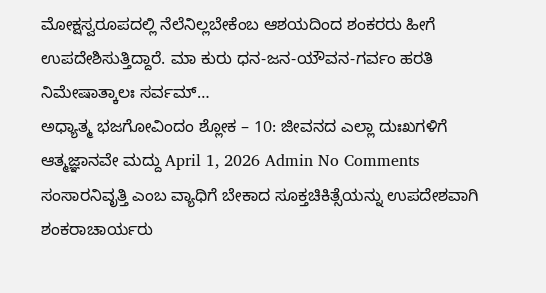ಮೋಕ್ಷಸ್ವರೂಪದಲ್ಲಿ ನೆಲೆನಿಲ್ಲಬೇಕೆಂಬ ಆಶಯದಿಂದ ಶಂಕರರು ಹೀಗೆ ಉಪದೇಶಿಸುತ್ತಿದ್ದಾರೆ. ಮಾ ಕುರು ಧನ-ಜನ-ಯೌವನ-ಗರ್ವಂ ಹರತಿ ನಿಮೇಷಾತ್ಕಾಲಃ ಸರ್ವಮ್…
ಅಧ್ಯಾತ್ಮ ಭಜಗೋವಿಂದಂ ಶ್ಲೋಕ – 10: ಜೀವನದ ಎಲ್ಲಾ ದುಃಖಗಳಿಗೆ ಆತ್ಮಜ್ಞಾನವೇ ಮದ್ದು April 1, 2026 Admin No Comments ಸಂಸಾರನಿವೃತ್ತಿ ಎಂಬ ವ್ಯಾಧಿಗೆ ಬೇಕಾದ ಸೂಕ್ತಚಿಕಿತ್ಸೆಯನ್ನು ಉಪದೇಶವಾಗಿ ಶಂಕರಾಚಾರ್ಯರು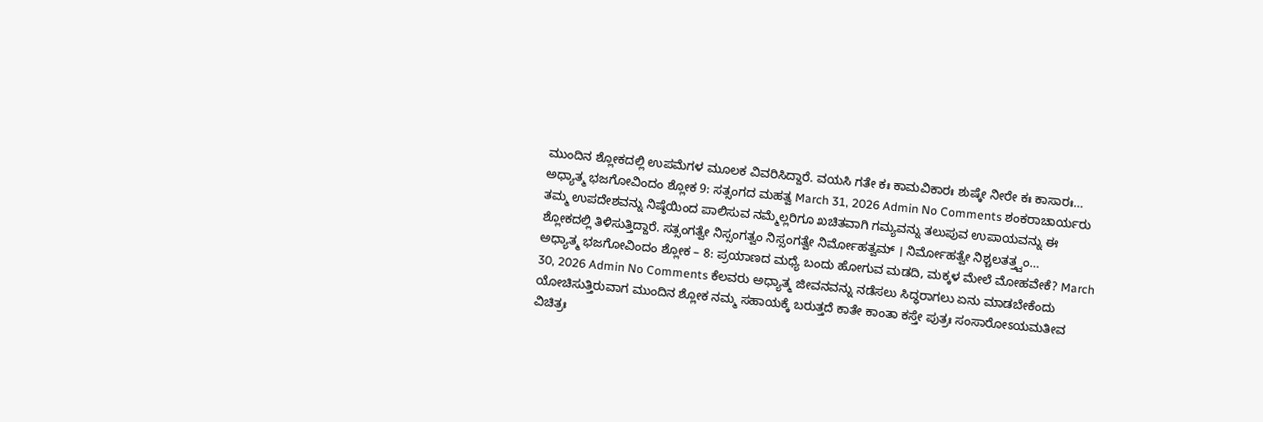ಮುಂದಿನ ಶ್ಲೋಕದಲ್ಲಿ ಉಪಮೆಗಳ ಮೂಲಕ ವಿವರಿಸಿದ್ದಾರೆ. ವಯಸಿ ಗತೇ ಕಃ ಕಾಮವಿಕಾರಃ ಶುಷ್ಕೇ ನೀರೇ ಕಃ ಕಾಸಾರಃ…
ಅಧ್ಯಾತ್ಮ ಭಜಗೋವಿಂದಂ ಶ್ಲೋಕ 9: ಸತ್ಸಂಗದ ಮಹತ್ವ March 31, 2026 Admin No Comments ಶಂಕರಾಚಾರ್ಯರು ತಮ್ಮ ಉಪದೇಶವನ್ನು ನಿಷ್ಠೆಯಿಂದ ಪಾಲಿಸುವ ನಮ್ಮೆಲ್ಲರಿಗೂ ಖಚಿತವಾಗಿ ಗಮ್ಯವನ್ನು ತಲುಪುವ ಉಪಾಯವನ್ನು ಈ ಶ್ಲೋಕದಲ್ಲಿ ತಿಳಿಸುತ್ತಿದ್ದಾರೆ. ಸತ್ಸಂಗತ್ವೇ ನಿಸ್ಸಂಗತ್ವಂ ನಿಸ್ಸಂಗತ್ವೇ ನಿರ್ಮೋಹತ್ವಮ್ । ನಿರ್ಮೋಹತ್ವೇ ನಿಶ್ಚಲತತ್ತ್ವಂ…
ಅಧ್ಯಾತ್ಮ ಭಜಗೋವಿಂದಂ ಶ್ಲೋಕ – 8: ಪ್ರಯಾಣದ ಮಧ್ಯೆ ಬಂದು ಹೋಗುವ ಮಡದಿ, ಮಕ್ಕಳ ಮೇಲೆ ಮೋಹವೇಕೆ? March 30, 2026 Admin No Comments ಕೆಲವರು ಅಧ್ಯಾತ್ಮ ಜೀವನವನ್ನು ನಡೆಸಲು ಸಿದ್ಧರಾಗಲು ಏನು ಮಾಡಬೇಕೆಂದು ಯೋಚಿಸುತ್ತಿರುವಾಗ ಮುಂದಿನ ಶ್ಲೋಕ ನಮ್ಮ ಸಹಾಯಕ್ಕೆ ಬರುತ್ತದೆ ಕಾತೇ ಕಾಂತಾ ಕಸ್ತೇ ಪುತ್ರಃ ಸಂಸಾರೋಽಯಮತೀವ ವಿಚಿತ್ರಃ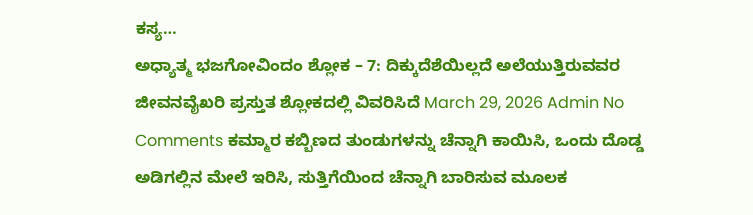ಕಸ್ಯ…
ಅಧ್ಯಾತ್ಮ ಭಜಗೋವಿಂದಂ ಶ್ಲೋಕ – 7: ದಿಕ್ಕುದೆಶೆಯಿಲ್ಲದೆ ಅಲೆಯುತ್ತಿರುವವರ ಜೀವನವೈಖರಿ ಪ್ರಸ್ತುತ ಶ್ಲೋಕದಲ್ಲಿ ವಿವರಿಸಿದೆ March 29, 2026 Admin No Comments ಕಮ್ಮಾರ ಕಬ್ಬಿಣದ ತುಂಡುಗಳನ್ನು ಚೆನ್ನಾಗಿ ಕಾಯಿಸಿ, ಒಂದು ದೊಡ್ಡ ಅಡಿಗಲ್ಲಿನ ಮೇಲೆ ಇರಿಸಿ, ಸುತ್ತಿಗೆಯಿಂದ ಚೆನ್ನಾಗಿ ಬಾರಿಸುವ ಮೂಲಕ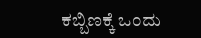ಕಬ್ಬಿಣಕ್ಕೆ ಒಂದು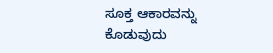ಸೂಕ್ತ ಆಕಾರವನ್ನು ಕೊಡುವುದು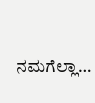ನಮಗೆಲ್ಲಾ…